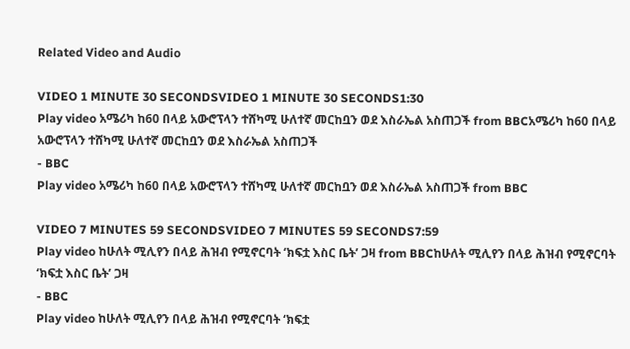Related Video and Audio

VIDEO 1 MINUTE 30 SECONDSVIDEO 1 MINUTE 30 SECONDS1:30
Play video አሜሪካ ከ60 በላይ አውሮፕላን ተሸካሚ ሁለተኛ መርከቧን ወደ እስራኤል አስጠጋች from BBCአሜሪካ ከ60 በላይ አውሮፕላን ተሸካሚ ሁለተኛ መርከቧን ወደ እስራኤል አስጠጋች
- BBC
Play video አሜሪካ ከ60 በላይ አውሮፕላን ተሸካሚ ሁለተኛ መርከቧን ወደ እስራኤል አስጠጋች from BBC

VIDEO 7 MINUTES 59 SECONDSVIDEO 7 MINUTES 59 SECONDS7:59
Play video ከሁለት ሚሊየን በላይ ሕዝብ የሚኖርባት ‘ክፍቷ እስር ቤት’ ጋዛ from BBCከሁለት ሚሊየን በላይ ሕዝብ የሚኖርባት ‘ክፍቷ እስር ቤት’ ጋዛ
- BBC
Play video ከሁለት ሚሊየን በላይ ሕዝብ የሚኖርባት ‘ክፍቷ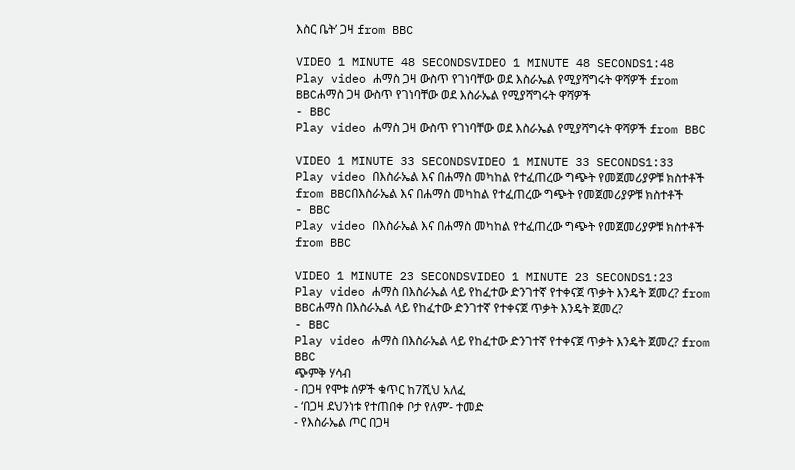እስር ቤት’ ጋዛ from BBC

VIDEO 1 MINUTE 48 SECONDSVIDEO 1 MINUTE 48 SECONDS1:48
Play video ሐማስ ጋዛ ውስጥ የገነባቸው ወደ እስራኤል የሚያሻግሩት ዋሻዎች from BBCሐማስ ጋዛ ውስጥ የገነባቸው ወደ እስራኤል የሚያሻግሩት ዋሻዎች
- BBC
Play video ሐማስ ጋዛ ውስጥ የገነባቸው ወደ እስራኤል የሚያሻግሩት ዋሻዎች from BBC

VIDEO 1 MINUTE 33 SECONDSVIDEO 1 MINUTE 33 SECONDS1:33
Play video በእስራኤል እና በሐማስ መካከል የተፈጠረው ግጭት የመጀመሪያዎቹ ክስተቶች from BBCበእስራኤል እና በሐማስ መካከል የተፈጠረው ግጭት የመጀመሪያዎቹ ክስተቶች
- BBC
Play video በእስራኤል እና በሐማስ መካከል የተፈጠረው ግጭት የመጀመሪያዎቹ ክስተቶች from BBC

VIDEO 1 MINUTE 23 SECONDSVIDEO 1 MINUTE 23 SECONDS1:23
Play video ሐማስ በእስራኤል ላይ የከፈተው ድንገተኛ የተቀናጀ ጥቃት እንዴት ጀመረ? from BBCሐማስ በእስራኤል ላይ የከፈተው ድንገተኛ የተቀናጀ ጥቃት እንዴት ጀመረ?
- BBC
Play video ሐማስ በእስራኤል ላይ የከፈተው ድንገተኛ የተቀናጀ ጥቃት እንዴት ጀመረ? from BBC
ጭምቅ ሃሳብ
- በጋዛ የሞቱ ሰዎች ቁጥር ከ7ሺህ አለፈ
- ‘በጋዛ ደህንነቱ የተጠበቀ ቦታ የለም’- ተመድ
- የእስራኤል ጦር በጋዛ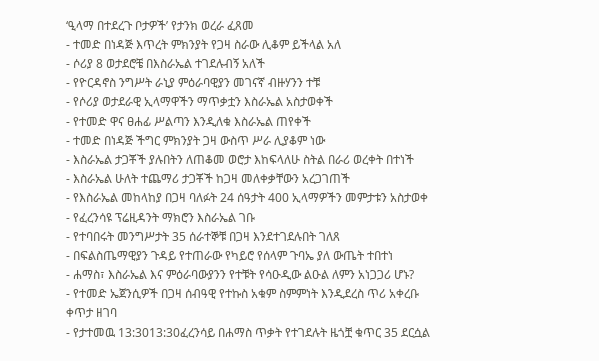‘ዒላማ በተደረጉ ቦታዎች’ የታንክ ወረራ ፈጸመ
- ተመድ በነዳጅ እጥረት ምክንያት የጋዛ ስራው ሊቆም ይችላል አለ
- ሶሪያ 8 ወታደሮቼ በእስራኤል ተገደሉብኝ አለች
- የዮርዳኖስ ንግሥት ራኒያ ምዕራባዊያን መገናኛ ብዙሃንን ተቹ
- የሶሪያ ወታደራዊ ኢላማዋችን ማጥቃቷን እስራኤል አስታወቀች
- የተመድ ዋና ፀሐፊ ሥልጣን እንዲለቁ እስራኤል ጠየቀች
- ተመድ በነዳጅ ችግር ምክንያት ጋዛ ውስጥ ሥራ ሊያቆም ነው
- እስራኤል ታጋቾች ያሉበትን ለጠቆመ ወሮታ እከፍላለሁ ስትል በራሪ ወረቀት በተነች
- እስራኤል ሁለት ተጨማሪ ታጋቾች ከጋዛ መለቀቃቸውን አረጋገጠች
- የእስራኤል መከላከያ በጋዛ ባለፉት 24 ሰዓታት 400 ኢላማዎችን መምታቱን አስታወቀ
- የፈረንሳዩ ፕሬዚዳንት ማክሮን እስራኤል ገቡ
- የተባበሩት መንግሥታት 35 ሰራተኞቹ በጋዛ እንደተገደሉበት ገለጸ
- በፍልስጤማዊያን ጉዳይ የተጠራው የካይሮ የሰላም ጉባኤ ያለ ውጤት ተበተነ
- ሐማስ፣ እስራኤል እና ምዕራባውያንን የተቹት የሳዑዲው ልዑል ለምን አነጋጋሪ ሆኑ?
- የተመድ ኤጀንሲዎች በጋዛ ሰብዓዊ የተኩስ አቁም ስምምነት እንዲደረስ ጥሪ አቀረቡ
ቀጥታ ዘገባ
- የታተመዉ 13:3013:30ፈረንሳይ በሐማስ ጥቃት የተገደሉት ዜጎቿ ቁጥር 35 ደርሷል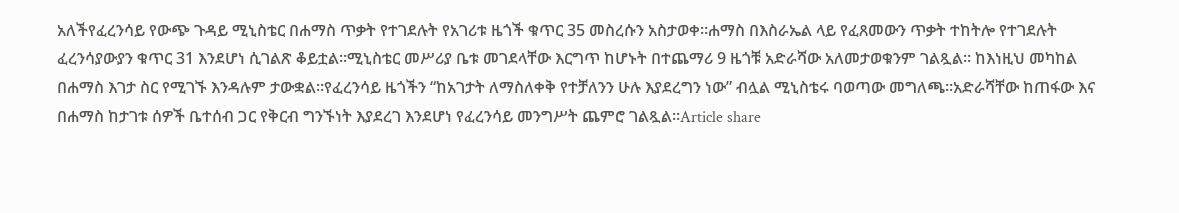አለችየፈረንሳይ የውጭ ጉዳይ ሚኒስቴር በሐማስ ጥቃት የተገደሉት የአገሪቱ ዜጎች ቁጥር 35 መስረሱን አስታወቀ።ሐማስ በእስራኤል ላይ የፈጸመውን ጥቃት ተከትሎ የተገደሉት ፈረንሳያውያን ቁጥር 31 እንደሆነ ሲገልጽ ቆይቷል።ሚኒስቴር መሥሪያ ቤቱ መገደላቸው እርግጥ ከሆኑት በተጨማሪ 9 ዜጎቹ አድራሻው አለመታወቁንም ገልጿል። ከእነዚህ መካከል በሐማስ እገታ ስር የሚገኙ እንዳሉም ታውቋል።የፈረንሳይ ዜጎችን “ከአገታት ለማስለቀቅ የተቻለንን ሁሉ እያደረግን ነው” ብሏል ሚኒስቴሩ ባወጣው መግለጫ።አድራሻቸው ከጠፋው እና በሐማስ ከታገቱ ሰዎች ቤተሰብ ጋር የቅርብ ግንኙነት እያደረገ እንደሆነ የፈረንሳይ መንግሥት ጨምሮ ገልጿል።Article share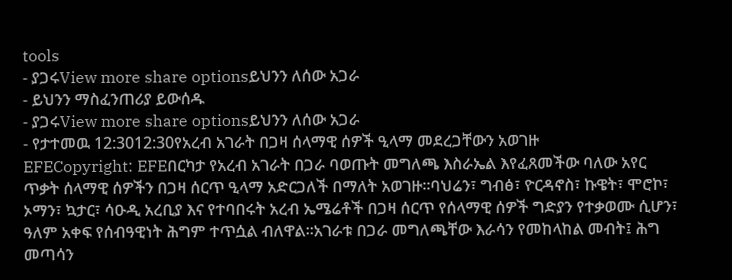tools
- ያጋሩView more share optionsይህንን ለሰው አጋራ
- ይህንን ማስፈንጠሪያ ይውሰዱ
- ያጋሩView more share optionsይህንን ለሰው አጋራ
- የታተመዉ 12:3012:30የአረብ አገራት በጋዛ ሰላማዊ ሰዎች ዒላማ መደረጋቸውን አወገዙ
EFECopyright: EFEበርካታ የአረብ አገራት በጋራ ባወጡት መግለጫ እስራኤል እየፈጸመችው ባለው አየር ጥቃት ሰላማዊ ሰዎችን በጋዛ ሰርጥ ዒላማ አድርጋለች በማለት አወገዙ።ባህሬን፣ ግብፅ፣ ዮርዳኖስ፣ ኩዌት፣ ሞሮኮ፣ ኦማን፣ ኳታር፣ ሳዑዲ አረቢያ እና የተባበሩት አረብ ኤሜሬቶች በጋዛ ሰርጥ የሰላማዊ ሰዎች ግድያን የተቃወሙ ሲሆን፣ ዓለም አቀፍ የሰብዓዊነት ሕግም ተጥሷል ብለዋል።አገራቱ በጋራ መግለጫቸው እራሳን የመከላከል መብት፤ ሕግ መጣሳን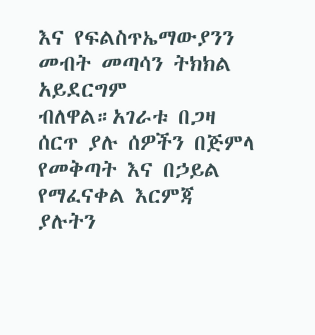እና የፍልስጥኤማውያንን መብት መጣሳን ትክክል አይደርግም ብለዋል።አገራቱ በጋዛ ሰርጥ ያሉ ሰዎችን በጅምላ የመቅጣት እና በኃይል የማፈናቀል እርምጃ ያሉትን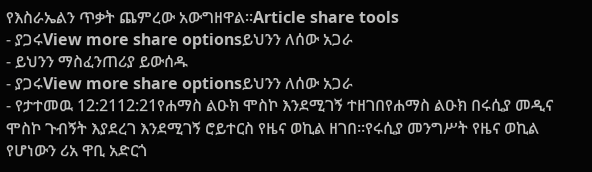የእስራኤልን ጥቃት ጨምረው አውግዘዋል።Article share tools
- ያጋሩView more share optionsይህንን ለሰው አጋራ
- ይህንን ማስፈንጠሪያ ይውሰዱ
- ያጋሩView more share optionsይህንን ለሰው አጋራ
- የታተመዉ 12:2112:21የሐማስ ልዑክ ሞስኮ እንደሚገኝ ተዘገበየሐማስ ልዑክ በሩሲያ መዲና ሞስኮ ጉብኝት እያደረገ እንደሚገኝ ሮይተርስ የዜና ወኪል ዘገበ።የሩሲያ መንግሥት የዜና ወኪል የሆነውን ሪአ ዋቢ አድርጎ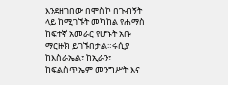እንደዘገበው በሞስኮ በጉብኝት ላይ ከሚገኙት መካከል የሐማስ ከፍተኛ አመራር የሆኑት አቡ ማርዙክ ይገኙበታል።ሩሲያ ከእስራኤል፣ ከኢራን፣ ከፍልስጥኤም መንግሥት እና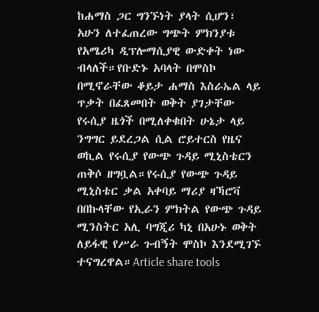ከሐማስ ጋር ግንኙነት ያላት ሲሆን፣ አሁን ለተፈጠረው ግጭት ምክንያቱ የአሜሪካ ዲፕሎማሲያዊ ውድቀት ነው ብላለች።የቡድኑ አባላት በሞስኮ በሚኖራቸው ቆይታ ሐማስ እስራኤል ላይ ጥቃት በፈጸመበት ወቅት ያገታቸው የሩሲያ ዜጎች በሚለቀቁበት ሁኔታ ላይ ንግግር ይደረጋል ሲል ሮይተርስ የዜና ወኪል የሩሲያ የውጭ ጉዳይ ሚኒስቴርን ጠቅሶ ዘግቧል።የሩሲያ የውጭ ጉዳይ ሚኒስቴር ቃል አቀባይ ማሪያ ዛኻሮቫ በበኩላቸው የኢራን ምክትል የውጭ ጉዳይ ሚንስትር አሊ ባግጂሪ ካኒ በአሁኑ ወቅት ለይፋዊ የሥራ ጉብኝት ሞስኮ እንደሚገኙ ተናግረዋል።Article share tools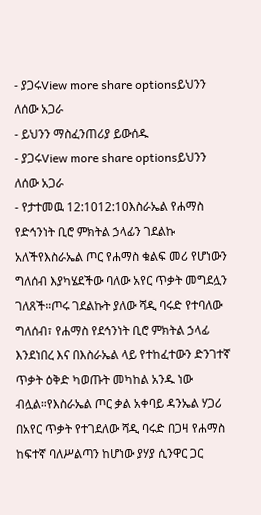- ያጋሩView more share optionsይህንን ለሰው አጋራ
- ይህንን ማስፈንጠሪያ ይውሰዱ
- ያጋሩView more share optionsይህንን ለሰው አጋራ
- የታተመዉ 12:1012:10እስራኤል የሐማስ የድኅንነት ቢሮ ምክትል ኃላፊን ገደልኩ አለችየእስራኤል ጦር የሐማስ ቁልፍ መሪ የሆነውን ግለሰብ እያካሄደችው ባለው አየር ጥቃት መግደሏን ገለጸች።ጦሩ ገደልኩት ያለው ሻዲ ባሩድ የተባለው ግለሰብ፣ የሐማስ የደኅንነት ቢሮ ምክትል ኃላፊ እንደነበረ እና በእስራኤል ላይ የተከፈተውን ድንገተኛ ጥቃት ዕቅድ ካወጡት መካከል አንዱ ነው ብሏል።የእስራኤል ጦር ቃል አቀባይ ዳንኤል ሃጋሪ በአየር ጥቃት የተገደለው ሻዲ ባሩድ በጋዛ የሐማስ ከፍተኛ ባለሥልጣን ከሆነው ያሃያ ሲንዋር ጋር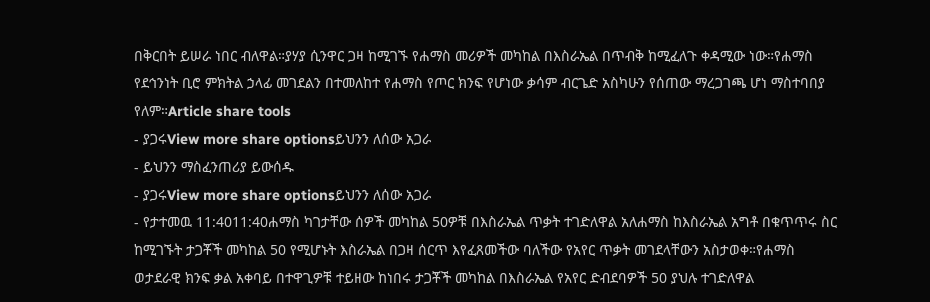በቅርበት ይሠራ ነበር ብለዋል።ያሃያ ሲንዋር ጋዛ ከሚገኙ የሐማስ መሪዎች መካከል በእስራኤል በጥብቅ ከሚፈለጉ ቀዳሚው ነው።የሐማስ የደኅንነት ቢሮ ምክትል ኃላፊ መገደልን በተመለከተ የሐማስ የጦር ክንፍ የሆነው ቃሳም ብርጌድ አስካሁን የሰጠው ማረጋገጫ ሆነ ማስተባበያ የለም።Article share tools
- ያጋሩView more share optionsይህንን ለሰው አጋራ
- ይህንን ማስፈንጠሪያ ይውሰዱ
- ያጋሩView more share optionsይህንን ለሰው አጋራ
- የታተመዉ 11:4011:40ሐማስ ካገታቸው ሰዎች መካከል 50ዎቹ በእስራኤል ጥቃት ተገድለዋል አለሐማስ ከእስራኤል አግቶ በቁጥጥሩ ስር ከሚገኙት ታጋቾች መካከል 50 የሚሆኑት እስራኤል በጋዛ ሰርጥ እየፈጸመችው ባለችው የአየር ጥቃት መገደላቸውን አስታወቀ።የሐማስ ወታደራዊ ክንፍ ቃል አቀባይ በተዋጊዎቹ ተይዘው ከነበሩ ታጋቾች መካከል በእስራኤል የአየር ድብደባዎች 50 ያህሉ ተገድለዋል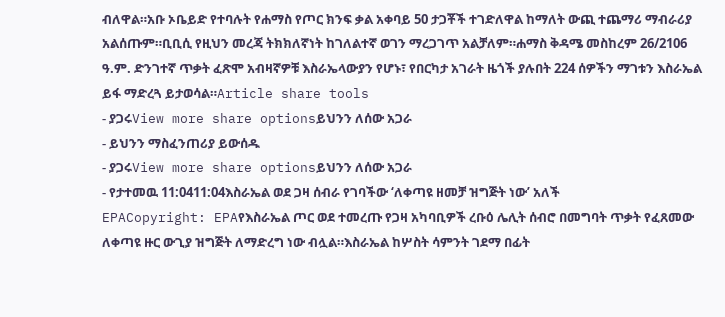ብለዋል።አቡ ኦቤይድ የተባሉት የሐማስ የጦር ክንፍ ቃል አቀባይ 50 ታጋቾች ተገድለዋል ከማለት ውጪ ተጨማሪ ማብራሪያ አልሰጡም።ቢቢሲ የዚህን መረጃ ትክክለኛነት ከገለልተኛ ወገን ማረጋገጥ አልቻለም።ሐማስ ቅዳሜ መስከረም 26/2106 ዓ.ም. ድንገተኛ ጥቃት ፈጽሞ አብዛኛዎቹ እስራኤላውያን የሆኑ፣ የበርካታ አገራት ዜጎች ያሉበት 224 ሰዎችን ማገቱን እስራኤል ይፋ ማድረጓ ይታወሳል።Article share tools
- ያጋሩView more share optionsይህንን ለሰው አጋራ
- ይህንን ማስፈንጠሪያ ይውሰዱ
- ያጋሩView more share optionsይህንን ለሰው አጋራ
- የታተመዉ 11:0411:04እስራኤል ወደ ጋዛ ሰብራ የገባችው ‘ለቀጣዩ ዘመቻ ዝግጅት ነው’ አለች
EPACopyright: EPAየእስራኤል ጦር ወደ ተመረጡ የጋዛ አካባቢዎች ረቡዕ ሌሊት ሰብሮ በመግባት ጥቃት የፈጸመው ለቀጣዩ ዙር ውጊያ ዝግጅት ለማድረግ ነው ብሏል።እስራኤል ከሦስት ሳምንት ገደማ በፊት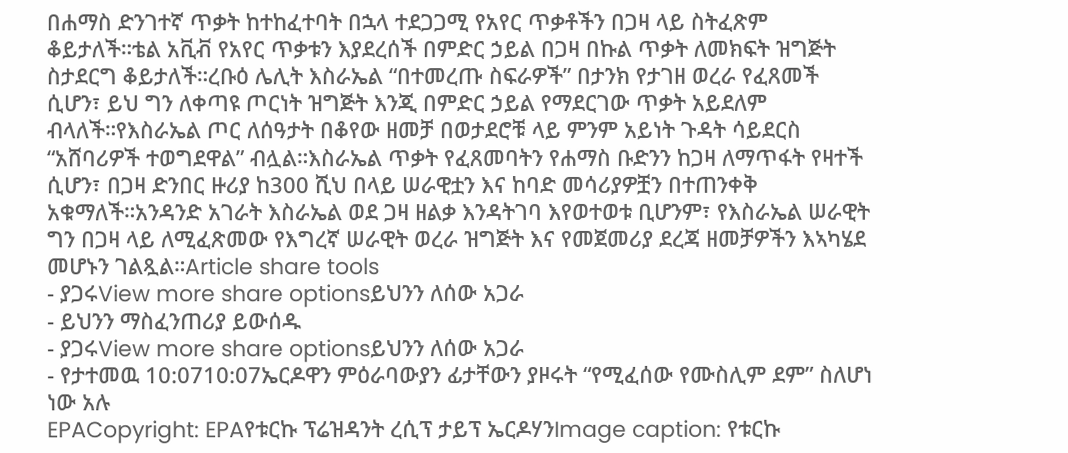በሐማስ ድንገተኛ ጥቃት ከተከፈተባት በኋላ ተደጋጋሚ የአየር ጥቃቶችን በጋዛ ላይ ስትፈጽም ቆይታለች።ቴል አቪቭ የአየር ጥቃቱን እያደረሰች በምድር ኃይል በጋዛ በኩል ጥቃት ለመክፍት ዝግጅት ስታደርግ ቆይታለች።ረቡዕ ሌሊት እስራኤል “በተመረጡ ስፍራዎች” በታንክ የታገዘ ወረራ የፈጸመች ሲሆን፣ ይህ ግን ለቀጣዩ ጦርነት ዝግጅት እንጂ በምድር ኃይል የማደርገው ጥቃት አይደለም ብላለች።የእስራኤል ጦር ለሰዓታት በቆየው ዘመቻ በወታደሮቹ ላይ ምንም አይነት ጉዳት ሳይደርስ “አሸባሪዎች ተወግደዋል” ብሏል።እስራኤል ጥቃት የፈጸመባትን የሐማስ ቡድንን ከጋዛ ለማጥፋት የዛተች ሲሆን፣ በጋዛ ድንበር ዙሪያ ከ300 ሺህ በላይ ሠራዊቷን እና ከባድ መሳሪያዎቿን በተጠንቀቅ አቁማለች።አንዳንድ አገራት እስራኤል ወደ ጋዛ ዘልቃ እንዳትገባ እየወተወቱ ቢሆንም፣ የእስራኤል ሠራዊት ግን በጋዛ ላይ ለሚፈጽመው የእግረኛ ሠራዊት ወረራ ዝግጅት እና የመጀመሪያ ደረጃ ዘመቻዎችን እኣካሄደ መሆኑን ገልጿል።Article share tools
- ያጋሩView more share optionsይህንን ለሰው አጋራ
- ይህንን ማስፈንጠሪያ ይውሰዱ
- ያጋሩView more share optionsይህንን ለሰው አጋራ
- የታተመዉ 10:0710:07ኤርዶዋን ምዕራባውያን ፊታቸውን ያዞሩት “የሚፈሰው የሙስሊም ደም” ስለሆነ ነው አሉ
EPACopyright: EPAየቱርኩ ፕሬዝዳንት ረሲፕ ታይፕ ኤርዶሃንImage caption: የቱርኩ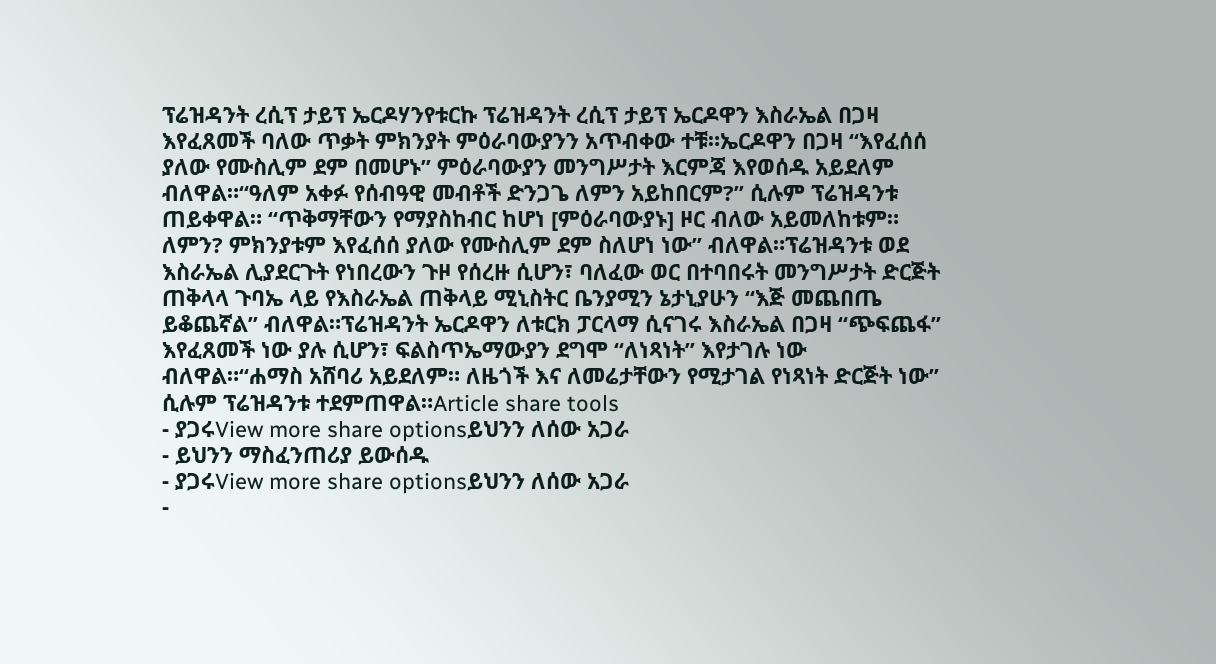ፕሬዝዳንት ረሲፕ ታይፕ ኤርዶሃንየቱርኩ ፕሬዝዳንት ረሲፕ ታይፕ ኤርዶዋን እስራኤል በጋዛ እየፈጸመች ባለው ጥቃት ምክንያት ምዕራባውያንን አጥብቀው ተቹ።ኤርዶዋን በጋዛ “እየፈሰሰ ያለው የሙስሊም ደም በመሆኑ” ምዕራባውያን መንግሥታት እርምጃ እየወሰዱ አይደለም ብለዋል።“ዓለም አቀፉ የሰብዓዊ መብቶች ድንጋጌ ለምን አይከበርም?” ሲሉም ፕሬዝዳንቱ ጠይቀዋል። “ጥቅማቸውን የማያስከብር ከሆነ [ምዕራባውያኑ] ዞር ብለው አይመለከቱም። ለምን? ምክንያቱም እየፈሰሰ ያለው የሙስሊም ደም ስለሆነ ነው” ብለዋል።ፕሬዝዳንቱ ወደ እስራኤል ሊያደርጉት የነበረውን ጉዞ የሰረዙ ሲሆን፣ ባለፈው ወር በተባበሩት መንግሥታት ድርጅት ጠቅላላ ጉባኤ ላይ የእስራኤል ጠቅላይ ሚኒስትር ቤንያሚን ኔታኒያሁን “እጅ መጨበጤ ይቆጨኛል” ብለዋል።ፕሬዝዳንት ኤርዶዋን ለቱርክ ፓርላማ ሲናገሩ እስራኤል በጋዛ “ጭፍጨፋ” እየፈጸመች ነው ያሉ ሲሆን፣ ፍልስጥኤማውያን ደግሞ “ለነጻነት” እየታገሉ ነው ብለዋል።“ሐማስ አሸባሪ አይደለም። ለዜጎች እና ለመሬታቸውን የሚታገል የነጻነት ድርጅት ነው” ሲሉም ፕሬዝዳንቱ ተደምጠዋል።Article share tools
- ያጋሩView more share optionsይህንን ለሰው አጋራ
- ይህንን ማስፈንጠሪያ ይውሰዱ
- ያጋሩView more share optionsይህንን ለሰው አጋራ
-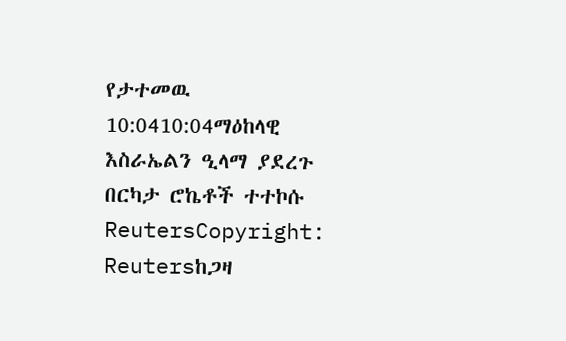የታተመዉ 10:0410:04ማዕከላዊ እስራኤልን ዒላማ ያደረጉ በርካታ ሮኬቶች ተተኮሱ
ReutersCopyright: Reutersከጋዛ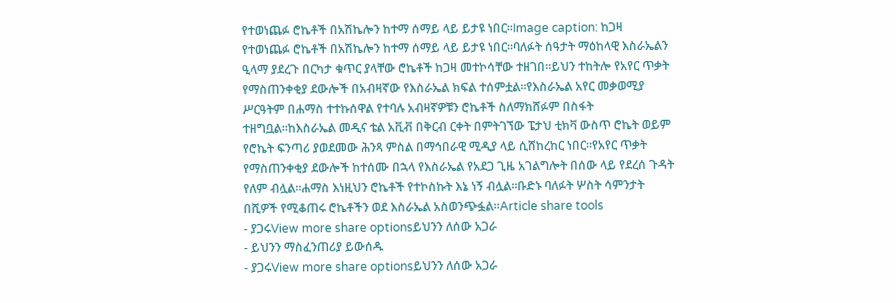የተወነጨፉ ሮኬቶች በአሽኬሎን ከተማ ሰማይ ላይ ይታዩ ነበር።Image caption: ከጋዛ የተወነጨፉ ሮኬቶች በአሽኬሎን ከተማ ሰማይ ላይ ይታዩ ነበር።ባለፉት ሰዓታት ማዕከላዊ እስራኤልን ዒላማ ያደረጉ በርካታ ቁጥር ያላቸው ሮኬቶች ከጋዛ መተኮሳቸው ተዘገበ።ይህን ተከትሎ የአየር ጥቃት የማስጠንቀቂያ ደውሎች በአብዛኛው የእስራኤል ክፍል ተሰምቷል።የእስራኤል አየር መቃወሚያ ሥርዓትም በሐማስ ተተኩሰዋል የተባሉ አብዛኛዎቹን ሮኬቶች ስለማክሸፉም በስፋት ተዘግቧል።ከእስራኤል መዲና ቴል አቪቭ በቅርብ ርቀት በምትገኘው ፔታህ ቲክቫ ውስጥ ሮኬት ወይም የሮኬት ፍንጣሪ ያወደመው ሕንጻ ምስል በማኅበራዊ ሚዲያ ላይ ሲሸከረከር ነበር።የአየር ጥቃት የማስጠንቀቂያ ደውሎች ከተሰሙ በኋላ የእስራኤል የአደጋ ጊዜ አገልግሎት በሰው ላይ የደረሰ ጉዳት የለም ብሏል።ሐማስ እነዚህን ሮኬቶች የተኮስኩት እኔ ነኝ ብሏል።ቡድኑ ባለፉት ሦስት ሳምንታት በሺዎች የሚቆጠሩ ሮኬቶችን ወደ እስራኤል አስወንጭፏል።Article share tools
- ያጋሩView more share optionsይህንን ለሰው አጋራ
- ይህንን ማስፈንጠሪያ ይውሰዱ
- ያጋሩView more share optionsይህንን ለሰው አጋራ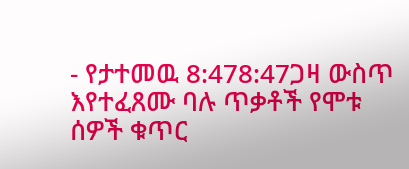- የታተመዉ 8:478:47ጋዛ ውስጥ እየተፈጸሙ ባሉ ጥቃቶች የሞቱ ሰዎች ቁጥር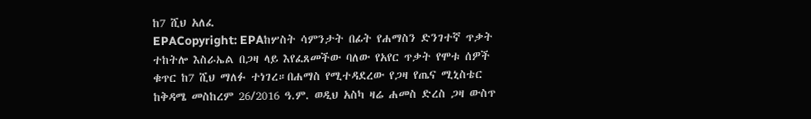ከ7 ሺህ አለፈ
EPACopyright: EPAከሦስት ሳምንታት በፊት የሐማስን ድንገተኛ ጥቃት ተከትሎ እስራኤል በጋዛ ላይ እየፈጸመችው ባለው የአየር ጥቃት የሞቱ ሰዎች ቁጥር ከ7 ሺህ ማለፉ ተነገረ።በሐማስ የሚተዳደረው የጋዛ የጤና ሚኒስቴር ከቅዳሜ መስከረም 26/2016 ዓ.ም. ወዲህ አስካ ዛሬ ሐመስ ድረስ ጋዛ ውስጥ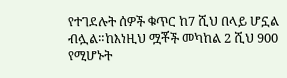የተገደሉት ሰዎች ቁጥር ከ7 ሺህ በላይ ሆኗል ብሏል።ከእነዚህ ሟቾች መካከል 2 ሺህ 900 የሚሆኑት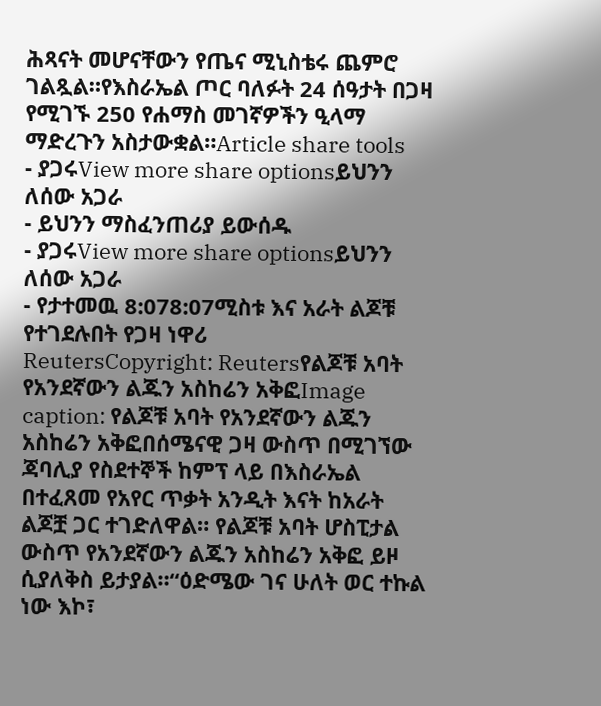ሕጻናት መሆናቸውን የጤና ሚኒስቴሩ ጨምሮ ገልጿል።የእስራኤል ጦር ባለፉት 24 ሰዓታት በጋዛ የሚገኙ 250 የሐማስ መገኛዎችን ዒላማ ማድረጉን አስታውቋል።Article share tools
- ያጋሩView more share optionsይህንን ለሰው አጋራ
- ይህንን ማስፈንጠሪያ ይውሰዱ
- ያጋሩView more share optionsይህንን ለሰው አጋራ
- የታተመዉ 8:078:07ሚስቱ እና አራት ልጆቹ የተገደሉበት የጋዛ ነዋሪ
ReutersCopyright: Reutersየልጆቹ አባት የአንደኛውን ልጁን አስከሬን አቅፎImage caption: የልጆቹ አባት የአንደኛውን ልጁን አስከሬን አቅፎበሰሜናዊ ጋዛ ውስጥ በሚገኘው ጃባሊያ የስደተኞች ከምፕ ላይ በእስራኤል በተፈጸመ የአየር ጥቃት አንዲት እናት ከአራት ልጆቿ ጋር ተገድለዋል። የልጆቹ አባት ሆስፒታል ውስጥ የአንደኛውን ልጁን አስከሬን አቅፎ ይዞ ሲያለቅስ ይታያል።“ዕድሜው ገና ሁለት ወር ተኩል ነው እኮ፣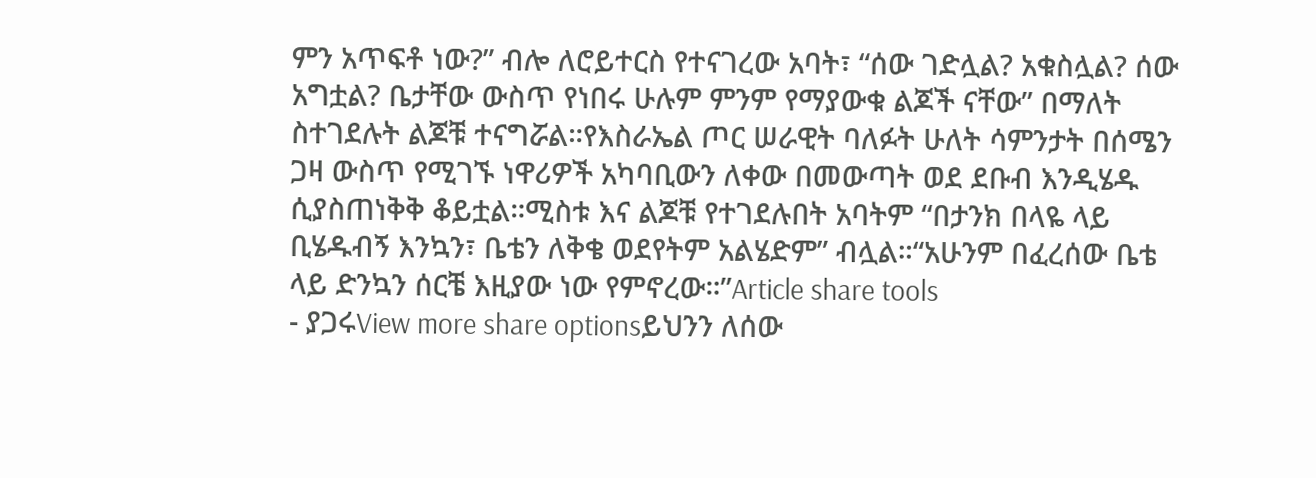ምን አጥፍቶ ነው?” ብሎ ለሮይተርስ የተናገረው አባት፣ “ሰው ገድሏል? አቁስሏል? ሰው አግቷል? ቤታቸው ውስጥ የነበሩ ሁሉም ምንም የማያውቁ ልጆች ናቸው” በማለት ስተገደሉት ልጆቹ ተናግሯል።የእስራኤል ጦር ሠራዊት ባለፉት ሁለት ሳምንታት በሰሜን ጋዛ ውስጥ የሚገኙ ነዋሪዎች አካባቢውን ለቀው በመውጣት ወደ ደቡብ እንዲሄዱ ሲያስጠነቅቅ ቆይቷል።ሚስቱ እና ልጆቹ የተገደሉበት አባትም “በታንክ በላዬ ላይ ቢሄዱብኝ እንኳን፣ ቤቴን ለቅቄ ወደየትም አልሄድም” ብሏል።“አሁንም በፈረሰው ቤቴ ላይ ድንኳን ሰርቼ እዚያው ነው የምኖረው።”Article share tools
- ያጋሩView more share optionsይህንን ለሰው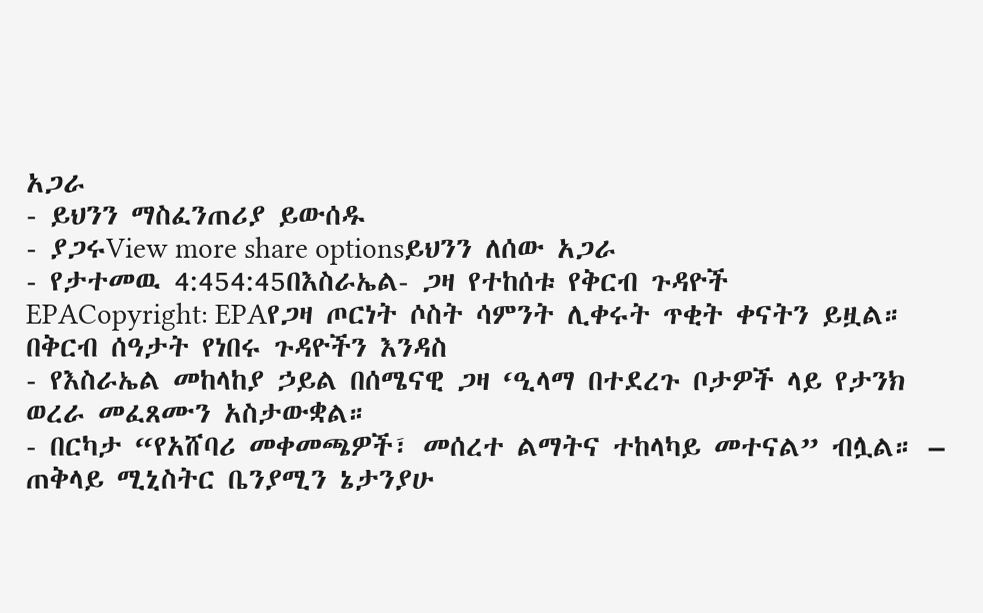አጋራ
- ይህንን ማስፈንጠሪያ ይውሰዱ
- ያጋሩView more share optionsይህንን ለሰው አጋራ
- የታተመዉ 4:454:45በእስራኤል- ጋዛ የተከሰቱ የቅርብ ጉዳዮች
EPACopyright: EPAየጋዛ ጦርነት ሶስት ሳምንት ሊቀሩት ጥቂት ቀናትን ይዟል። በቅርብ ሰዓታት የነበሩ ጉዳዮችን እንዳስ
- የእስራኤል መከላከያ ኃይል በሰሜናዊ ጋዛ ‘ዒላማ በተደረጉ ቦታዎች ላይ የታንክ ወረራ መፈጸሙን አስታውቋል።
- በርካታ “የአሸባሪ መቀመጫዎች፣ መሰረተ ልማትና ተከላካይ መተናል” ብሏል። – ጠቅላይ ሚኒስትር ቤንያሚን ኔታንያሁ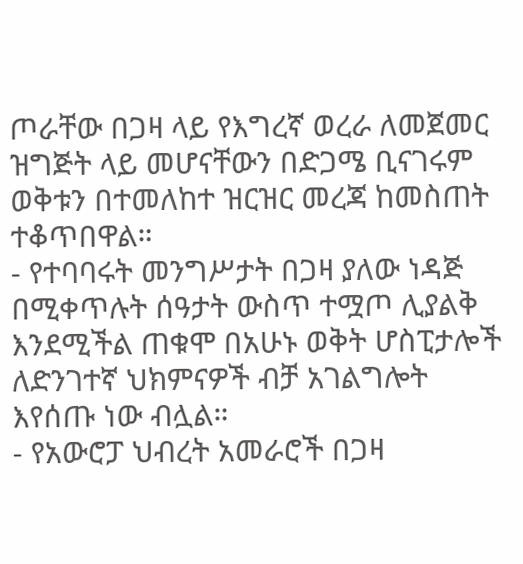ጦራቸው በጋዛ ላይ የእግረኛ ወረራ ለመጀመር ዝግጅት ላይ መሆናቸውን በድጋሜ ቢናገሩም ወቅቱን በተመለከተ ዝርዝር መረጃ ከመስጠት ተቆጥበዋል።
- የተባባሩት መንግሥታት በጋዛ ያለው ነዳጅ በሚቀጥሉት ሰዓታት ውስጥ ተሟጦ ሊያልቅ እንደሚችል ጠቁሞ በአሁኑ ወቅት ሆስፒታሎች ለድንገተኛ ህክምናዎች ብቻ አገልግሎት እየሰጡ ነው ብሏል።
- የአውሮፓ ህብረት አመራሮች በጋዛ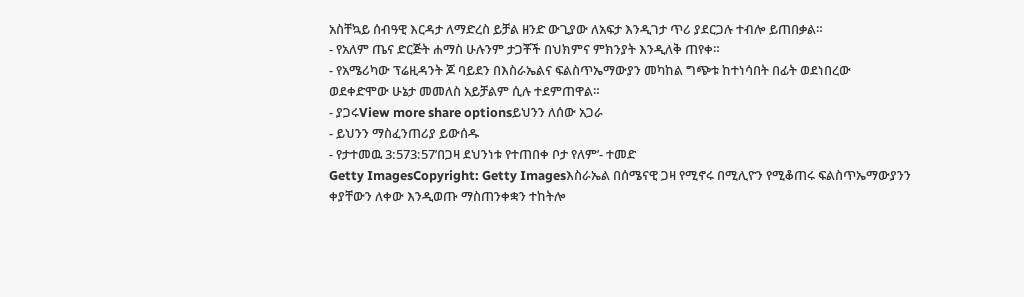አስቸኳይ ሰብዓዊ እርዳታ ለማድረስ ይቻል ዘንድ ውጊያው ለአፍታ እንዲገታ ጥሪ ያደርጋሉ ተብሎ ይጠበቃል።
- የአለም ጤና ድርጅት ሐማስ ሁሉንም ታጋቾች በህክምና ምክንያት እንዲለቅ ጠየቀ።
- የአሜሪካው ፕሬዚዳንት ጆ ባይደን በእስራኤልና ፍልስጥኤማውያን መካከል ግጭቱ ከተነሳበት በፊት ወደነበረው ወደቀድሞው ሁኔታ መመለስ አይቻልም ሲሉ ተደምጠዋል።
- ያጋሩView more share optionsይህንን ለሰው አጋራ
- ይህንን ማስፈንጠሪያ ይውሰዱ
- የታተመዉ 3:573:57’በጋዛ ደህንነቱ የተጠበቀ ቦታ የለም’- ተመድ
Getty ImagesCopyright: Getty Imagesእስራኤል በሰሜናዊ ጋዛ የሚኖሩ በሚሊዮን የሚቆጠሩ ፍልስጥኤማውያንን ቀያቸውን ለቀው እንዲወጡ ማስጠንቀቋን ተከትሎ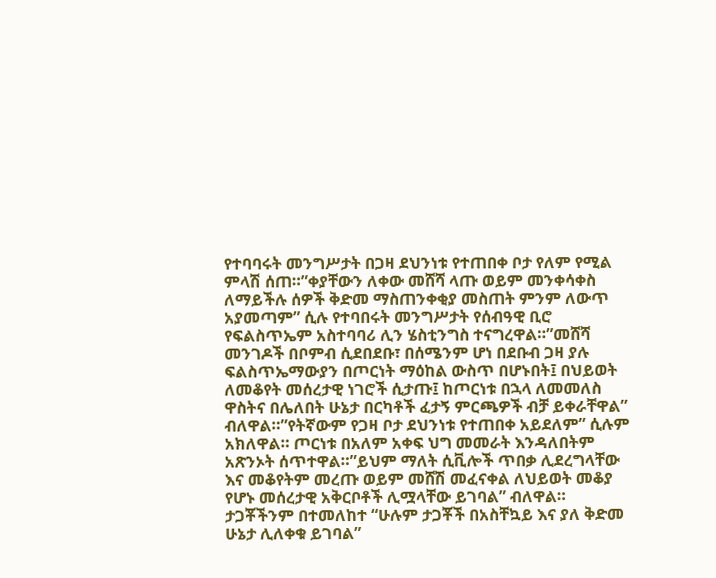የተባባሩት መንግሥታት በጋዛ ደህንነቱ የተጠበቀ ቦታ የለም የሚል ምላሽ ሰጠ።”ቀያቸውን ለቀው መሸሻ ላጡ ወይም መንቀሳቀስ ለማይችሉ ሰዎች ቅድመ ማስጠንቀቂያ መስጠት ምንም ለውጥ አያመጣም” ሲሉ የተባበሩት መንግሥታት የሰብዓዊ ቢሮ የፍልስጥኤም አስተባባሪ ሊን ሄስቲንግስ ተናግረዋል።”መሸሻ መንገዶች በቦምብ ሲደበደቡ፣ በሰሜንም ሆነ በደቡብ ጋዛ ያሉ ፍልስጥኤማውያን በጦርነት ማዕከል ውስጥ በሆኑበት፤ በህይወት ለመቆየት መሰረታዊ ነገሮች ሲታጡ፤ ከጦርነቱ በኋላ ለመመለስ ዋስትና በሌለበት ሁኔታ በርካቶች ፈታኝ ምርጫዎች ብቻ ይቀራቸዋል” ብለዋል።”የትኛውም የጋዛ ቦታ ደህንነቱ የተጠበቀ አይደለም” ሲሉም አክለዋል። ጦርነቱ በአለም አቀፍ ህግ መመራት እንዳለበትም አጽንኦት ሰጥተዋል።”ይህም ማለት ሲቪሎች ጥበቃ ሊደረግላቸው እና መቆየትም መረጡ ወይም መሸሽ መፈናቀል ለህይወት መቆያ የሆኑ መሰረታዊ አቅርቦቶች ሊሟላቸው ይገባል” ብለዋል። ታጋቾችንም በተመለከተ “ሁሉም ታጋቾች በአስቸኳይ እና ያለ ቅድመ ሁኔታ ሊለቀቁ ይገባል”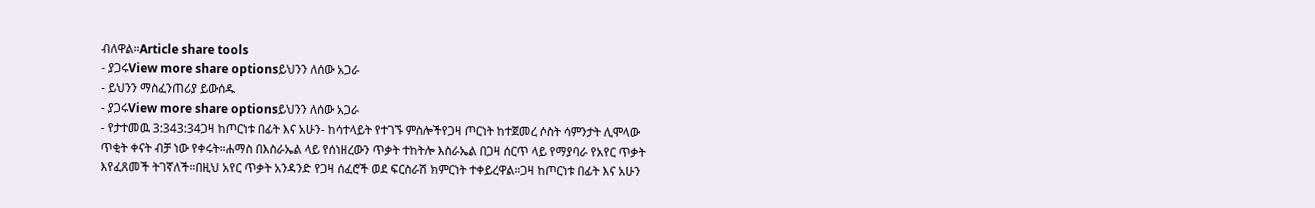ብለዋል።Article share tools
- ያጋሩView more share optionsይህንን ለሰው አጋራ
- ይህንን ማስፈንጠሪያ ይውሰዱ
- ያጋሩView more share optionsይህንን ለሰው አጋራ
- የታተመዉ 3:343:34ጋዛ ከጦርነቱ በፊት እና አሁን- ከሳተላይት የተገኙ ምስሎችየጋዛ ጦርነት ከተጀመረ ሶስት ሳምንታት ሊሞላው ጥቂት ቀናት ብቻ ነው የቀሩት።ሐማስ በእስራኤል ላይ የሰነዘረውን ጥቃት ተከትሎ እስራኤል በጋዛ ሰርጥ ላይ የማያባራ የአየር ጥቃት እየፈጸመች ትገኛለች።በዚህ አየር ጥቃት አንዳንድ የጋዛ ሰፈሮች ወደ ፍርስራሽ ክምርነት ተቀይረዋል።ጋዛ ከጦርነቱ በፊት እና አሁን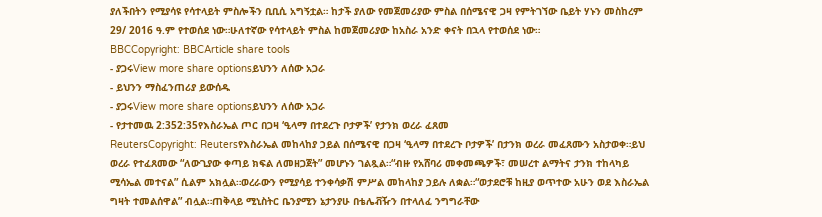ያለችበትን የሚያሳዩ የሳተላይት ምስሎችን ቢቢሲ አግኝቷል። ከታች ያለው የመጀመሪያው ምስል በሰሜናዊ ጋዛ የምትገኘው ቤይት ሃኑን መስከረም 29/ 2016 ዓ.ም የተወሰደ ነው።ሁለተኛው የሳተላይት ምስል ከመጀመሪያው ከአስራ አንድ ቀናት በኋላ የተወሰደ ነው።
BBCCopyright: BBCArticle share tools
- ያጋሩView more share optionsይህንን ለሰው አጋራ
- ይህንን ማስፈንጠሪያ ይውሰዱ
- ያጋሩView more share optionsይህንን ለሰው አጋራ
- የታተመዉ 2:352:35የእስራኤል ጦር በጋዛ ‘ዒላማ በተደረጉ ቦታዎች’ የታንክ ወረራ ፈጸመ
ReutersCopyright: Reutersየእስራኤል መከላከያ ኃይል በሰሜናዊ በጋዛ ‘ዒላማ በተደረጉ ቦታዎች’ በታንክ ወረራ መፈጸሙን አስታወቀ።ይህ ወረራ የተፈጸመው “ለውጊያው ቀጣይ ክፍል ለመዘጋጀት” መሆኑን ገልጿል።“ብዙ የአሸባሪ መቀመጫዎች፣ መሠረተ ልማትና ታንክ ተከላካይ ሚሳኤል መተናል” ሲልም አክሏል።ወረራውን የሚያሳይ ተንቀሳቃሽ ምሥል መከላከያ ኃይሉ ለቋል።“ወታደሮቹ ከዚያ ወጥተው አሁን ወደ እስራኤል ግዛት ተመልሰዋል” ብሏል።ጠቅላይ ሚኒስትር ቤንያሚን ኔታንያሁ በቴሌቭዥን በተላለፈ ንግግራቸው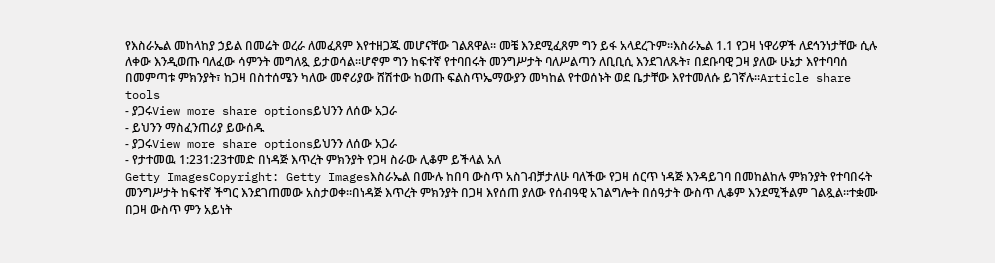የእስራኤል መከላከያ ኃይል በመሬት ወረራ ለመፈጸም እየተዘጋጁ መሆናቸው ገልጸዋል። መቼ እንደሚፈጸም ግን ይፋ አላደረጉም።እስራኤል 1.1 የጋዛ ነዋሪዎች ለደኅንነታቸው ሲሉ ለቀው እንዲወጡ ባለፈው ሳምንት መግለጿ ይታወሳል።ሆኖም ግን ከፍተኛ የተባበሩት መንግሥታት ባለሥልጣን ለቢቢሲ እንደገለጹት፣ በደቡባዊ ጋዛ ያለው ሁኔታ እየተባባሰ በመምጣቱ ምክንያት፣ ከጋዛ በስተሰሜን ካለው መኖሪያው ሸሽተው ከወጡ ፍልስጥኤማውያን መካከል የተወሰኑት ወደ ቤታቸው እየተመለሱ ይገኛሉ።Article share tools
- ያጋሩView more share optionsይህንን ለሰው አጋራ
- ይህንን ማስፈንጠሪያ ይውሰዱ
- ያጋሩView more share optionsይህንን ለሰው አጋራ
- የታተመዉ 1:231:23ተመድ በነዳጅ እጥረት ምክንያት የጋዛ ስራው ሊቆም ይችላል አለ
Getty ImagesCopyright: Getty Imagesእስራኤል በሙሉ ከበባ ውስጥ አስገብቻታለሁ ባለችው የጋዛ ሰርጥ ነዳጅ እንዳይገባ በመከልከሉ ምክንያት የተባበሩት መንግሥታት ከፍተኛ ችግር እንደገጠመው አስታወቀ።በነዳጅ እጥረት ምክንያት በጋዛ እየሰጠ ያለው የሰብዓዊ አገልግሎት በሰዓታት ውስጥ ሊቆም እንደሚችልም ገልጿል።ተቋሙ በጋዛ ውስጥ ምን አይነት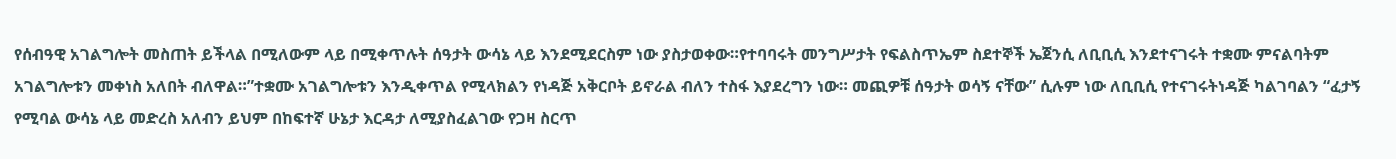የሰብዓዊ አገልግሎት መስጠት ይችላል በሚለውም ላይ በሚቀጥሉት ሰዓታት ውሳኔ ላይ እንደሚደርስም ነው ያስታወቀው።የተባባሩት መንግሥታት የፍልስጥኤም ስደተኞች ኤጀንሲ ለቢቢሲ እንደተናገሩት ተቋሙ ምናልባትም አገልግሎቱን መቀነስ አለበት ብለዋል።”ተቋሙ አገልግሎቱን እንዲቀጥል የሚላክልን የነዳጅ አቅርቦት ይኖራል ብለን ተስፋ እያደረግን ነው። መጪዎቹ ሰዓታት ወሳኝ ናቸው” ሲሉም ነው ለቢቢሲ የተናገሩትነዳጅ ካልገባልን “ፈታኝ የሚባል ውሳኔ ላይ መድረስ አለብን ይህም በከፍተኛ ሁኔታ እርዳታ ለሚያስፈልገው የጋዛ ስርጥ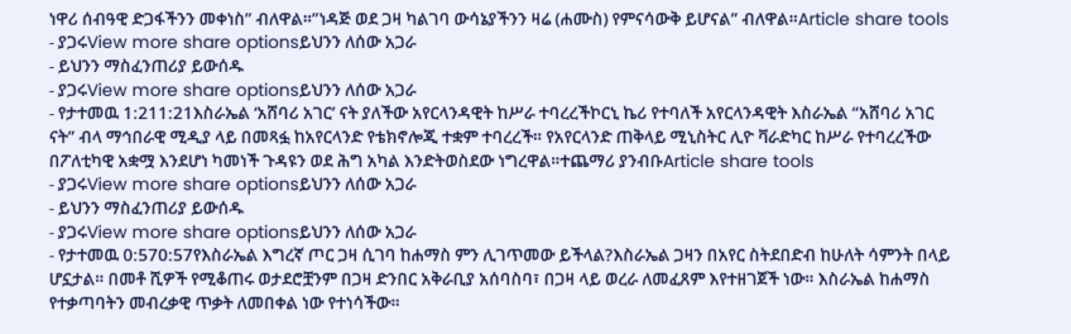ነዋሪ ሰብዓዊ ድጋፋችንን መቀነስ” ብለዋል።”ነዳጅ ወደ ጋዛ ካልገባ ውሳኔያችንን ዛሬ (ሐሙስ) የምናሳውቅ ይሆናል” ብለዋል።Article share tools
- ያጋሩView more share optionsይህንን ለሰው አጋራ
- ይህንን ማስፈንጠሪያ ይውሰዱ
- ያጋሩView more share optionsይህንን ለሰው አጋራ
- የታተመዉ 1:211:21እስራኤል ‘አሸባሪ አገር’ ናት ያለችው አየርላንዳዊት ከሥራ ተባረረችኮርኒ ኬሪ የተባለች አየርላንዳዊት እስራኤል “አሸባሪ አገር ናት” ብላ ማኅበራዊ ሚዲያ ላይ በመጻፏ ከአየርላንድ የቴክኖሎጂ ተቋም ተባረረች። የአየርላንድ ጠቅላይ ሚኒስትር ሊዮ ቫራድካር ከሥራ የተባረረችው በፖለቲካዊ አቋሟ እንደሆነ ካመነች ጉዳዩን ወደ ሕግ አካል እንድትወስደው ነግረዋል።ተጨማሪ ያንብቡArticle share tools
- ያጋሩView more share optionsይህንን ለሰው አጋራ
- ይህንን ማስፈንጠሪያ ይውሰዱ
- ያጋሩView more share optionsይህንን ለሰው አጋራ
- የታተመዉ 0:570:57የእስራኤል እግረኛ ጦር ጋዛ ሲገባ ከሐማስ ምን ሊገጥመው ይችላል?እስራኤል ጋዛን በአየር ስትደበድብ ከሁለት ሳምንት በላይ ሆኗታል። በመቶ ሺዎች የሚቆጠሩ ወታደሮቿንም በጋዛ ድንበር አቅራቢያ አሰባስባ፣ በጋዛ ላይ ወረራ ለመፈጸም እየተዘገጀች ነው። እስራኤል ከሐማስ የተቃጣባትን መብረቃዊ ጥቃት ለመበቀል ነው የተነሳችው።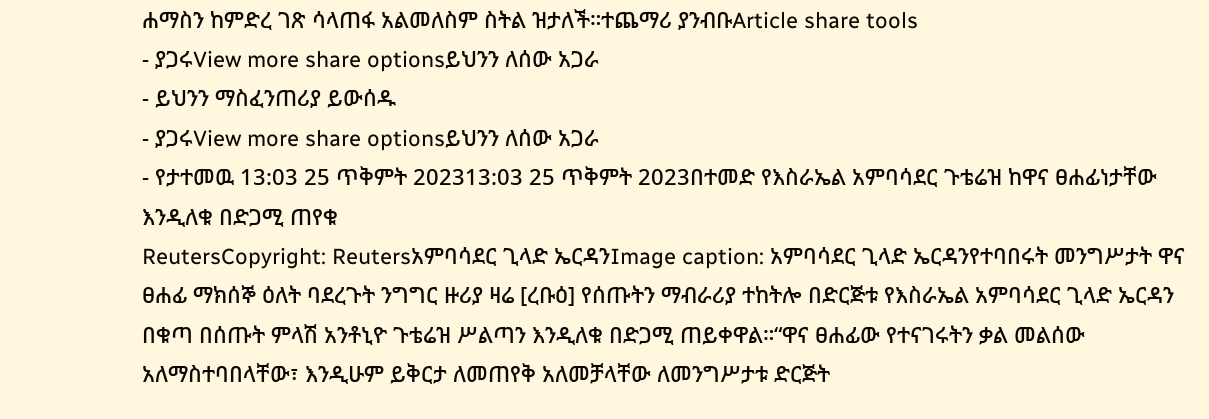ሐማስን ከምድረ ገጽ ሳላጠፋ አልመለስም ስትል ዝታለች።ተጨማሪ ያንብቡArticle share tools
- ያጋሩView more share optionsይህንን ለሰው አጋራ
- ይህንን ማስፈንጠሪያ ይውሰዱ
- ያጋሩView more share optionsይህንን ለሰው አጋራ
- የታተመዉ 13:03 25 ጥቅምት 202313:03 25 ጥቅምት 2023በተመድ የእስራኤል አምባሳደር ጉቴሬዝ ከዋና ፀሐፊነታቸው እንዲለቁ በድጋሚ ጠየቁ
ReutersCopyright: Reutersአምባሳደር ጊላድ ኤርዳንImage caption: አምባሳደር ጊላድ ኤርዳንየተባበሩት መንግሥታት ዋና ፀሐፊ ማክሰኞ ዕለት ባደረጉት ንግግር ዙሪያ ዛሬ [ረቡዕ] የሰጡትን ማብራሪያ ተከትሎ በድርጅቱ የእስራኤል አምባሳደር ጊላድ ኤርዳን በቁጣ በሰጡት ምላሽ አንቶኒዮ ጉቴሬዝ ሥልጣን እንዲለቁ በድጋሚ ጠይቀዋል።“ዋና ፀሐፊው የተናገሩትን ቃል መልሰው አለማስተባበላቸው፣ እንዲሁም ይቅርታ ለመጠየቅ አለመቻላቸው ለመንግሥታቱ ድርጅት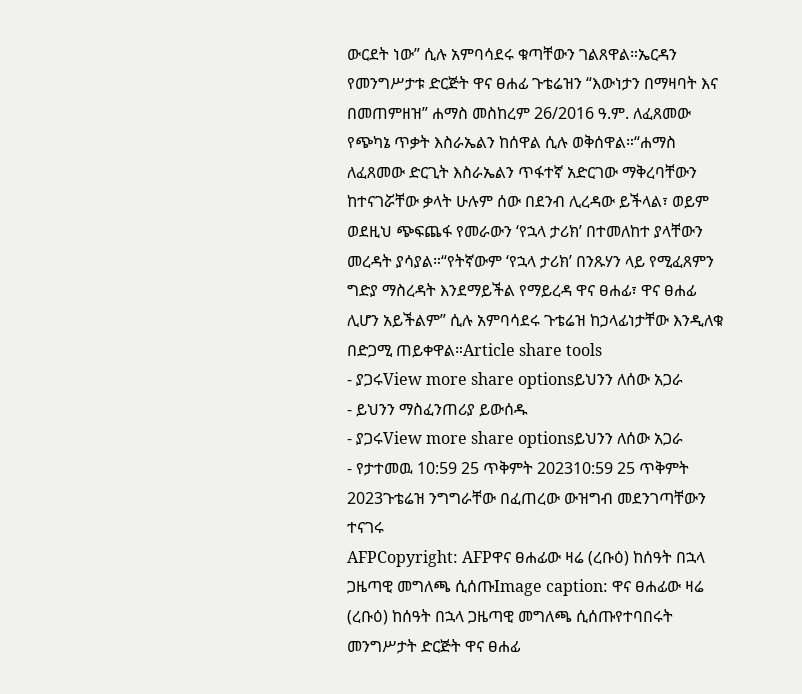ውርደት ነው” ሲሉ አምባሳደሩ ቁጣቸውን ገልጸዋል።ኤርዳን የመንግሥታቱ ድርጅት ዋና ፀሐፊ ጉቴሬዝን “እውነታን በማዛባት እና በመጠምዘዝ” ሐማስ መስከረም 26/2016 ዓ.ም. ለፈጸመው የጭካኔ ጥቃት እስራኤልን ከሰዋል ሲሉ ወቅሰዋል።“ሐማስ ለፈጸመው ድርጊት እስራኤልን ጥፋተኛ አድርገው ማቅረባቸውን ከተናገሯቸው ቃላት ሁሉም ሰው በደንብ ሊረዳው ይችላል፣ ወይም ወደዚህ ጭፍጨፋ የመራውን ‘የኋላ ታሪክ’ በተመለከተ ያላቸውን መረዳት ያሳያል።“የትኛውም ‘የኋላ ታሪክ’ በንጹሃን ላይ የሚፈጸምን ግድያ ማስረዳት እንደማይችል የማይረዳ ዋና ፀሐፊ፣ ዋና ፀሐፊ ሊሆን አይችልም” ሲሉ አምባሳደሩ ጉቴሬዝ ከኃላፊነታቸው እንዲለቁ በድጋሚ ጠይቀዋል።Article share tools
- ያጋሩView more share optionsይህንን ለሰው አጋራ
- ይህንን ማስፈንጠሪያ ይውሰዱ
- ያጋሩView more share optionsይህንን ለሰው አጋራ
- የታተመዉ 10:59 25 ጥቅምት 202310:59 25 ጥቅምት 2023ጉቴሬዝ ንግግራቸው በፈጠረው ውዝግብ መደንገጣቸውን ተናገሩ
AFPCopyright: AFPዋና ፀሐፊው ዛሬ (ረቡዕ) ከሰዓት በኋላ ጋዜጣዊ መግለጫ ሲሰጡImage caption: ዋና ፀሐፊው ዛሬ (ረቡዕ) ከሰዓት በኋላ ጋዜጣዊ መግለጫ ሲሰጡየተባበሩት መንግሥታት ድርጅት ዋና ፀሐፊ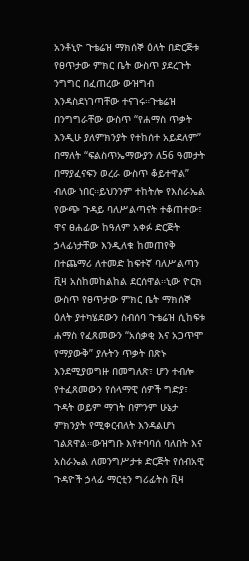አንቶኒዮ ጉቴሬዝ ማክሰኞ ዕለት በድርጅቱ የፀጥታው ምክር ቤት ውስጥ ያደረጉት ንግግር በፈጠረው ውዝግብ እንዳስደነገጣቸው ተናገሩ።ጉቴሬዝ በንግግራቸው ውስጥ “የሐማስ ጥቃት እንዲሁ ያለምክንያት የተከሰተ አይደለም” በማለት “ፍልስጥኤማውያን ለ56 ዓመታት በማያፈናፍን ወረራ ውስጥ ቆይተዋል” ብለው ነበር።ይህንንም ተከትሎ የእስራኤል የውጭ ጉዳይ ባለሥልጣናት ተቆጠተው፣ ዋና ፀሐፊው ከዓለም አቀፉ ድርጅት ኃላፊነታቸው እንዲለቁ ከመጠየቅ በተጨማሪ ለተመድ ከፍተኛ ባለሥልጣን ቪዛ አስከመከልከል ደርሰዋል።ኒው ዮርክ ውስጥ የፀጥታው ምክር ቤት ማክሰኞ ዕለት ያተካሄደውን ስብሰባ ጉቴሬዝ ሲከፍቱ ሐማስ የፈጸመውን “አሰቃቂ እና አጋጥሞ የማያውቅ” ያሉትን ጥቃት በጽኑ እንደሚያወግዙ በመግለጽ፣ ሆን ተብሎ የተፈጸመውን የሰላማዊ ሰዎች ግድያ፣ ጉዳት ወይም ማገት በምንም ሁኔታ ምክንያት የሚቀርብለት እንዳልሆነ ገልጸዋል።ውዝግቡ እየተባባሰ ባለበት እና አስራኤል ለመንግሥታቱ ድርጅት የሰብአዊ ጉዳዮች ኃላፊ ማርቲን ግሪፊትስ ቪዛ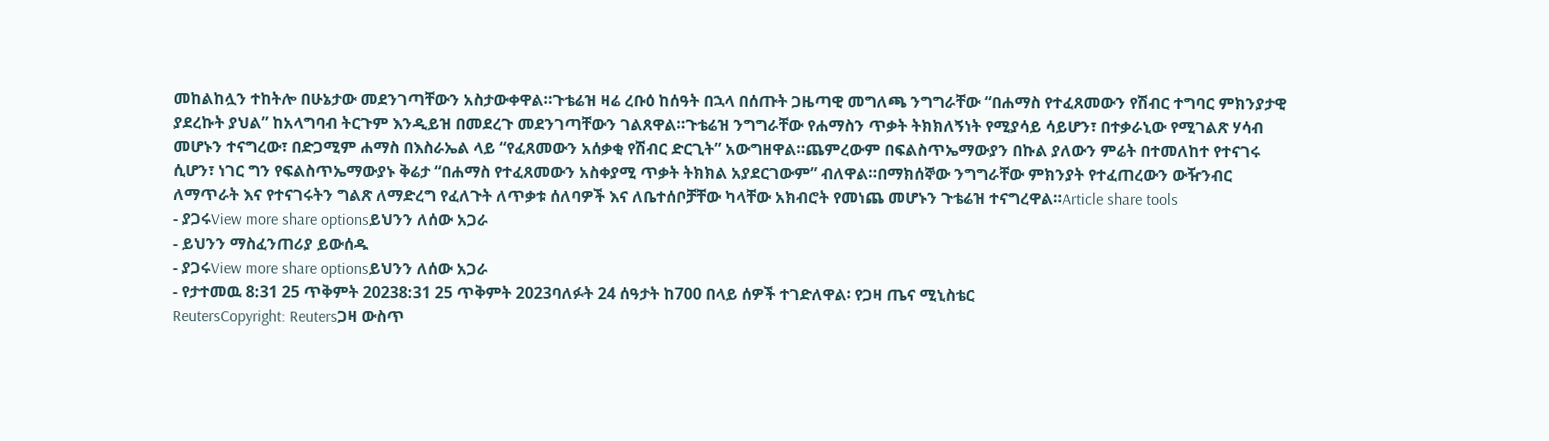መከልከሏን ተከትሎ በሁኔታው መደንገጣቸውን አስታውቀዋል።ጉቴሬዝ ዛሬ ረቡዕ ከሰዓት በኋላ በሰጡት ጋዜጣዊ መግለጫ ንግግራቸው “በሐማስ የተፈጸመውን የሽብር ተግባር ምክንያታዊ ያደረኩት ያህል” ከአላግባብ ትርጉም እንዲይዝ በመደረጉ መደንገጣቸውን ገልጸዋል።ጉቴሬዝ ንግግራቸው የሐማስን ጥቃት ትክክለኝነት የሚያሳይ ሳይሆን፣ በተቃራኒው የሚገልጽ ሃሳብ መሆኑን ተናግረው፣ በድጋሚም ሐማስ በእስራኤል ላይ “የፈጸመውን አሰቃቂ የሽብር ድርጊት” አውግዘዋል።ጨምረውም በፍልስጥኤማውያን በኩል ያለውን ምሬት በተመለከተ የተናገሩ ሲሆን፣ ነገር ግን የፍልስጥኤማውያኑ ቅሬታ “በሐማስ የተፈጸመውን አስቀያሚ ጥቃት ትክክል አያደርገውም” ብለዋል።በማክሰኞው ንግግራቸው ምክንያት የተፈጠረውን ውዥንብር ለማጥራት እና የተናገሩትን ግልጽ ለማድረግ የፈለጉት ለጥቃቱ ሰለባዎች እና ለቤተሰቦቻቸው ካላቸው አክብሮት የመነጨ መሆኑን ጉቴሬዝ ተናግረዋል።Article share tools
- ያጋሩView more share optionsይህንን ለሰው አጋራ
- ይህንን ማስፈንጠሪያ ይውሰዱ
- ያጋሩView more share optionsይህንን ለሰው አጋራ
- የታተመዉ 8:31 25 ጥቅምት 20238:31 25 ጥቅምት 2023ባለፉት 24 ሰዓታት ከ700 በላይ ሰዎች ተገድለዋል፡ የጋዛ ጤና ሚኒስቴር
ReutersCopyright: Reutersጋዛ ውስጥ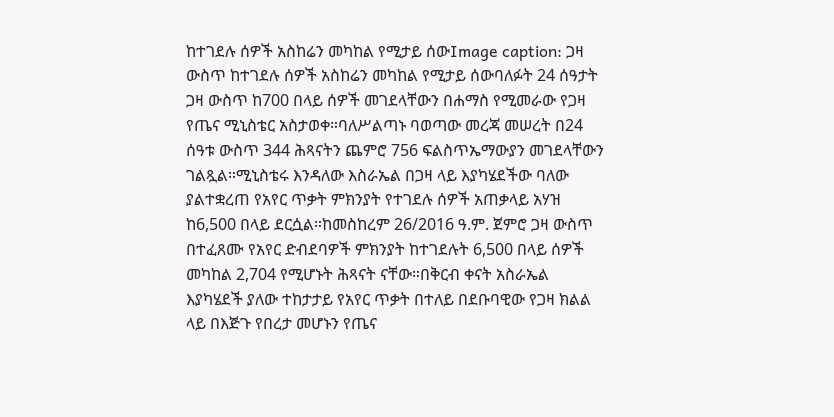ከተገደሉ ሰዎች አስከሬን መካከል የሚታይ ሰውImage caption: ጋዛ ውስጥ ከተገደሉ ሰዎች አስከሬን መካከል የሚታይ ሰውባለፉት 24 ሰዓታት ጋዛ ውስጥ ከ700 በላይ ሰዎች መገደላቸውን በሐማስ የሚመራው የጋዛ የጤና ሚኒስቴር አስታወቀ።ባለሥልጣኑ ባወጣው መረጃ መሠረት በ24 ሰዓቱ ውስጥ 344 ሕጻናትን ጨምሮ 756 ፍልስጥኤማውያን መገደላቸውን ገልጿል።ሚኒስቴሩ እንዳለው እስራኤል በጋዛ ላይ እያካሄደችው ባለው ያልተቋረጠ የአየር ጥቃት ምክንያት የተገደሉ ሰዎች አጠቃላይ አሃዝ ከ6,500 በላይ ደርሷል።ከመስከረም 26/2016 ዓ.ም. ጀምሮ ጋዛ ውስጥ በተፈጸሙ የአየር ድብደባዎች ምክንያት ከተገደሉት 6,500 በላይ ሰዎች መካከል 2,704 የሚሆኑት ሕጻናት ናቸው።በቅርብ ቀናት አስራኤል እያካሄደች ያለው ተከታታይ የአየር ጥቃት በተለይ በደቡባዊው የጋዛ ክልል ላይ በእጅጉ የበረታ መሆኑን የጤና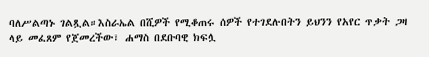ባለሥልጣኑ ገልጿል።እስራኤል በሺዎች የሚቆጠሩ ሰዎች የተገደሉበትን ይህንን የአየር ጥቃት ጋዛ ላይ መፈጸም የጀመረችው፣ ሐማስ በደቡባዊ ክፍሏ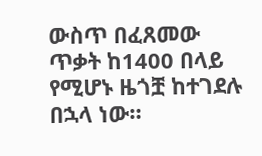ውስጥ በፈጸመው ጥቃት ከ1400 በላይ የሚሆኑ ዜጎቿ ከተገደሉ በኋላ ነው።